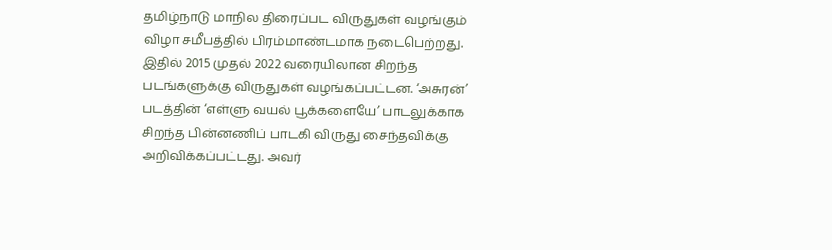தமிழ்நாடு மாநில திரைப்பட விருதுகள் வழங்கும் விழா சமீபத்தில் பிரம்மாண்டமாக நடைபெற்றது. இதில் 2015 முதல் 2022 வரையிலான சிறந்த படங்களுக்கு விருதுகள் வழங்கப்பட்டன. ‘அசுரன்’ படத்தின் ‘எள்ளு வயல் பூக்களையே’ பாடலுக்காக சிறந்த பின்னணிப் பாடகி விருது சைந்தவிக்கு அறிவிக்கப்பட்டது. அவர்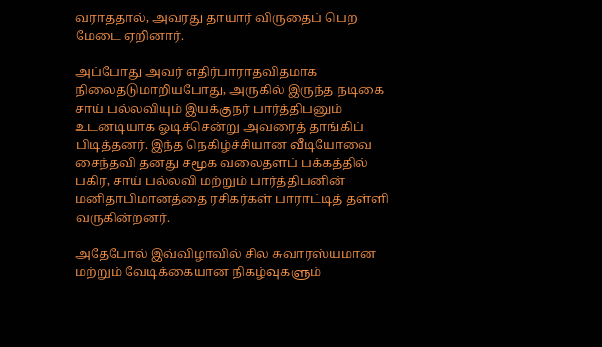வராததால், அவரது தாயார் விருதைப் பெற மேடை ஏறினார்.

அப்போது அவர் எதிர்பாராதவிதமாக நிலைதடுமாறியபோது, அருகில் இருந்த நடிகை சாய் பல்லவியும் இயக்குநர் பார்த்திபனும் உடனடியாக ஓடிச்சென்று அவரைத் தாங்கிப் பிடித்தனர். இந்த நெகிழ்ச்சியான வீடியோவை சைந்தவி தனது சமூக வலைதளப் பக்கத்தில் பகிர, சாய் பல்லவி மற்றும் பார்த்திபனின் மனிதாபிமானத்தை ரசிகர்கள் பாராட்டித் தள்ளி வருகின்றனர்.

அதேபோல் இவ்விழாவில் சில சுவாரஸ்யமான மற்றும் வேடிக்கையான நிகழ்வுகளும்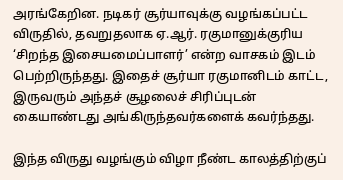அரங்கேறின. நடிகர் சூர்யாவுக்கு வழங்கப்பட்ட விருதில், தவறுதலாக ஏ.ஆர். ரகுமானுக்குரிய ‘சிறந்த இசையமைப்பாளர்’ என்ற வாசகம் இடம் பெற்றிருந்தது. இதைச் சூர்யா ரகுமானிடம் காட்ட, இருவரும் அந்தச் சூழலைச் சிரிப்புடன் கையாண்டது அங்கிருந்தவர்களைக் கவர்ந்தது.

இந்த விருது வழங்கும் விழா நீண்ட காலத்திற்குப்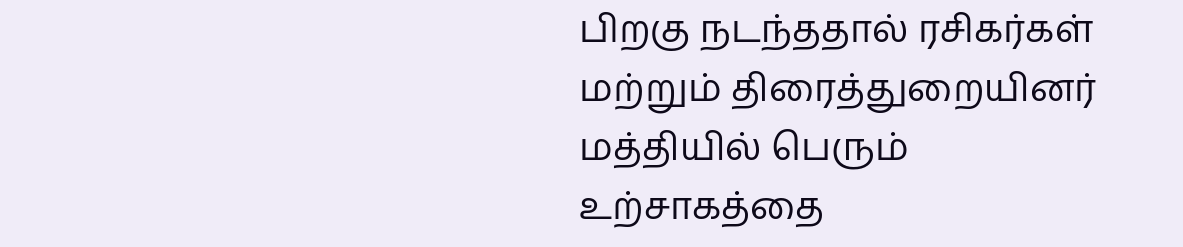பிறகு நடந்ததால் ரசிகர்கள் மற்றும் திரைத்துறையினர் மத்தியில் பெரும் உற்சாகத்தை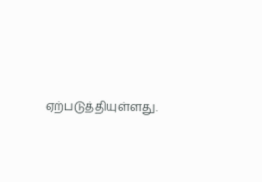ஏற்படுத்தியுள்ளது.